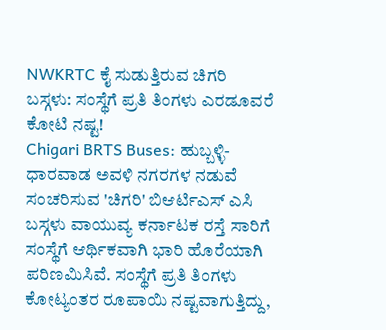NWKRTC ಕೈ ಸುಡುತ್ತಿರುವ ಚಿಗರಿ ಬಸ್ಗಳು: ಸಂಸ್ಥೆಗೆ ಪ್ರತಿ ತಿಂಗಳು ಎರಡೂವರೆ ಕೋಟಿ ನಷ್ಟ!
Chigari BRTS Buses: ಹುಬ್ಬಳ್ಳಿ-ಧಾರವಾಡ ಅವಳಿ ನಗರಗಳ ನಡುವೆ ಸಂಚರಿಸುವ 'ಚಿಗರಿ' ಬಿಆರ್ಟಿಎಸ್ ಎಸಿ ಬಸ್ಗಳು ವಾಯುವ್ಯ ಕರ್ನಾಟಕ ರಸ್ತೆ ಸಾರಿಗೆ ಸಂಸ್ಥೆಗೆ ಆರ್ಥಿಕವಾಗಿ ಭಾರಿ ಹೊರೆಯಾಗಿ ಪರಿಣಮಿಸಿವೆ. ಸಂಸ್ಥೆಗೆ ಪ್ರತಿ ತಿಂಗಳು ಕೋಟ್ಯಂತರ ರೂಪಾಯಿ ನಷ್ಟವಾಗುತ್ತಿದ್ದು,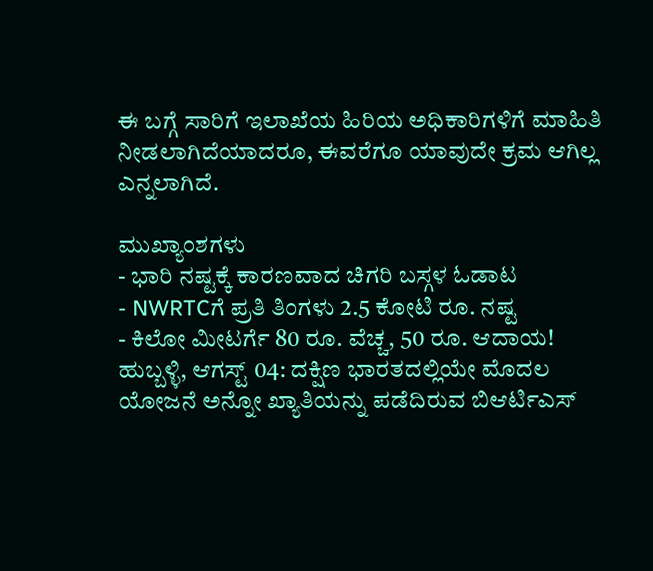ಈ ಬಗ್ಗೆ ಸಾರಿಗೆ ಇಲಾಖೆಯ ಹಿರಿಯ ಅಧಿಕಾರಿಗಳಿಗೆ ಮಾಹಿತಿ ನೀಡಲಾಗಿದೆಯಾದರೂ, ಈವರೆಗೂ ಯಾವುದೇ ಕ್ರಮ ಆಗಿಲ್ಲ ಎನ್ನಲಾಗಿದೆ.

ಮುಖ್ಯಾಂಶಗಳು
- ಭಾರಿ ನಷ್ಟಕ್ಕೆ ಕಾರಣವಾದ ಚಿಗರಿ ಬಸ್ಗಳ ಓಡಾಟ
- NWRTCಗೆ ಪ್ರತಿ ತಿಂಗಳು 2.5 ಕೋಟಿ ರೂ. ನಷ್ಟ
- ಕಿಲೋ ಮೀಟರ್ಗೆ 80 ರೂ. ವೆಚ್ಚ, 50 ರೂ. ಆದಾಯ!
ಹುಬ್ಬಳ್ಳಿ, ಆಗಸ್ಟ್ 04: ದಕ್ಷಿಣ ಭಾರತದಲ್ಲಿಯೇ ಮೊದಲ ಯೋಜನೆ ಅನ್ನೋ ಖ್ಯಾತಿಯನ್ನು ಪಡೆದಿರುವ ಬಿಆರ್ಟಿಎಸ್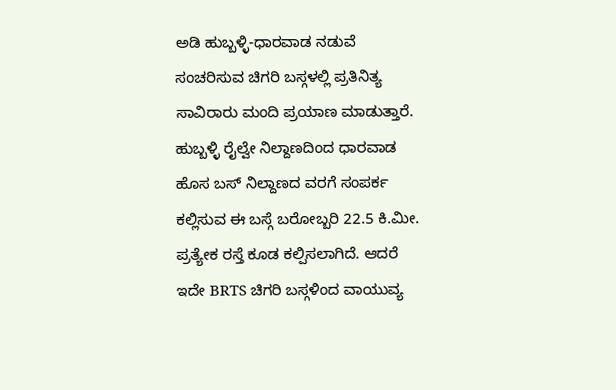ಅಡಿ ಹುಬ್ಬಳ್ಳಿ-ಧಾರವಾಡ ನಡುವೆ ಸಂಚರಿಸುವ ಚಿಗರಿ ಬಸ್ಗಳಲ್ಲಿ ಪ್ರತಿನಿತ್ಯ ಸಾವಿರಾರು ಮಂದಿ ಪ್ರಯಾಣ ಮಾಡುತ್ತಾರೆ. ಹುಬ್ಬಳ್ಳಿ ರೈಲ್ವೇ ನಿಲ್ದಾಣದಿಂದ ಧಾರವಾಡ ಹೊಸ ಬಸ್ ನಿಲ್ದಾಣದ ವರಗೆ ಸಂಪರ್ಕ ಕಲ್ಲಿಸುವ ಈ ಬಸ್ಗೆ ಬರೋಬ್ಬರಿ 22.5 ಕಿ.ಮೀ. ಪ್ರತ್ಯೇಕ ರಸ್ತೆ ಕೂಡ ಕಲ್ಪಿಸಲಾಗಿದೆ. ಆದರೆ ಇದೇ BRTS ಚಿಗರಿ ಬಸ್ಗಳಿಂದ ವಾಯುವ್ಯ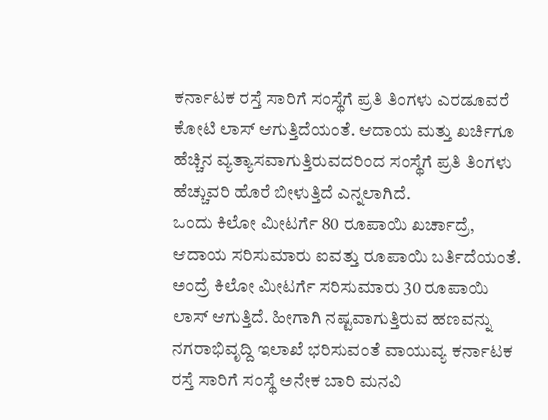ಕರ್ನಾಟಕ ರಸ್ತೆ ಸಾರಿಗೆ ಸಂಸ್ಥೆಗೆ ಪ್ರತಿ ತಿಂಗಳು ಎರಡೂವರೆ ಕೋಟಿ ಲಾಸ್ ಆಗುತ್ತಿದೆಯಂತೆ. ಆದಾಯ ಮತ್ತು ಖರ್ಚಿಗೂ ಹೆಚ್ಚಿನ ವ್ಯತ್ಯಾಸವಾಗುತ್ತಿರುವದರಿಂದ ಸಂಸ್ಥೆಗೆ ಪ್ರತಿ ತಿಂಗಳು ಹೆಚ್ಚುವರಿ ಹೊರೆ ಬೀಳುತ್ತಿದೆ ಎನ್ನಲಾಗಿದೆ.
ಒಂದು ಕಿಲೋ ಮೀಟರ್ಗೆ 80 ರೂಪಾಯಿ ಖರ್ಚಾದ್ರೆ, ಆದಾಯ ಸರಿಸುಮಾರು ಐವತ್ತು ರೂಪಾಯಿ ಬರ್ತಿದೆಯಂತೆ. ಅಂದ್ರೆ ಕಿಲೋ ಮೀಟರ್ಗೆ ಸರಿಸುಮಾರು 30 ರೂಪಾಯಿ ಲಾಸ್ ಆಗುತ್ತಿದೆ. ಹೀಗಾಗಿ ನಷ್ಟವಾಗುತ್ತಿರುವ ಹಣವನ್ನು ನಗರಾಭಿವೃದ್ದಿ ಇಲಾಖೆ ಭರಿಸುವಂತೆ ವಾಯುವ್ಯ ಕರ್ನಾಟಕ ರಸ್ತೆ ಸಾರಿಗೆ ಸಂಸ್ಥೆ ಅನೇಕ ಬಾರಿ ಮನವಿ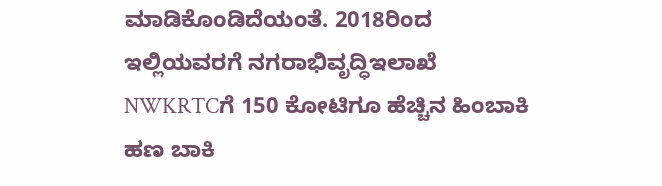ಮಾಡಿಕೊಂಡಿದೆಯಂತೆ. 2018ರಿಂದ ಇಲ್ಲಿಯವರಗೆ ನಗರಾಭಿವೃದ್ಧಿಇಲಾಖೆ NWKRTCಗೆ 150 ಕೋಟಿಗೂ ಹೆಚ್ಚಿನ ಹಿಂಬಾಕಿ ಹಣ ಬಾಕಿ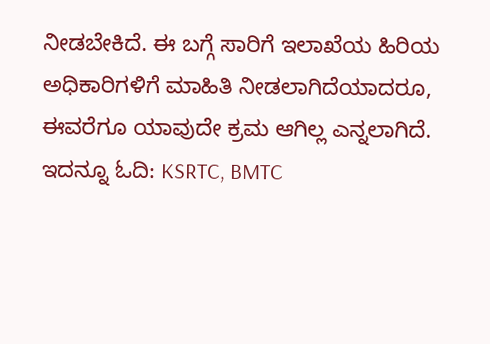ನೀಡಬೇಕಿದೆ. ಈ ಬಗ್ಗೆ ಸಾರಿಗೆ ಇಲಾಖೆಯ ಹಿರಿಯ ಅಧಿಕಾರಿಗಳಿಗೆ ಮಾಹಿತಿ ನೀಡಲಾಗಿದೆಯಾದರೂ, ಈವರೆಗೂ ಯಾವುದೇ ಕ್ರಮ ಆಗಿಲ್ಲ ಎನ್ನಲಾಗಿದೆ.
ಇದನ್ನೂ ಓದಿ: KSRTC, BMTC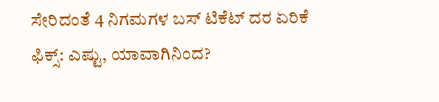ಸೇರಿದಂತೆ 4 ನಿಗಮಗಳ ಬಸ್ ಟಿಕೆಟ್ ದರ ಏರಿಕೆ ಫಿಕ್ಸ್: ಎಷ್ಟು, ಯಾವಾಗಿನಿಂದ?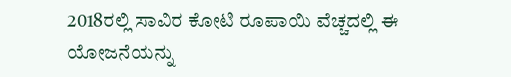2018ರಲ್ಲಿ ಸಾವಿರ ಕೋಟಿ ರೂಪಾಯಿ ವೆಚ್ಚದಲ್ಲಿ ಈ ಯೋಜನೆಯನ್ನು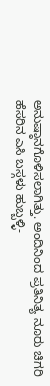ಅನುಷ್ಠಾನಗೊಳಿಸಲಾಗಿತ್ತು. ಅಂದಿನಿಂದ ಪ್ರತಿನಿತ್ಯ ನೂರು ಚಿಗರಿ ಹೆಸರಿನ ಎಸಿ ಬಸ್ಗಳು ಹುಬ್ಬಳ್ಳಿ-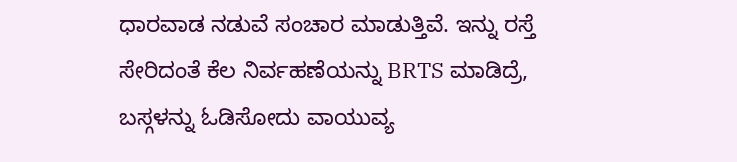ಧಾರವಾಡ ನಡುವೆ ಸಂಚಾರ ಮಾಡುತ್ತಿವೆ. ಇನ್ನು ರಸ್ತೆ ಸೇರಿದಂತೆ ಕೆಲ ನಿರ್ವಹಣೆಯನ್ನು BRTS ಮಾಡಿದ್ರೆ, ಬಸ್ಗಳನ್ನು ಓಡಿಸೋದು ವಾಯುವ್ಯ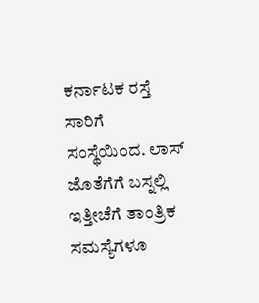ಕರ್ನಾಟಕ ರಸ್ತೆ ಸಾರಿಗೆ ಸಂಸ್ಥೆಯಿಂದ. ಲಾಸ್ ಜೊತೆಗೆಗೆ ಬಸ್ನಲ್ಲಿ ಇತ್ತೀಚೆಗೆ ತಾಂತ್ರಿಕ ಸಮಸ್ಯೆಗಳೂ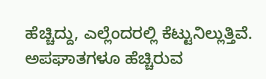ಹೆಚ್ಚಿದ್ದು, ಎಲ್ಲೆಂದರಲ್ಲಿ ಕೆಟ್ಟುನಿಲ್ಲುತ್ತಿವೆ. ಅಪಘಾತಗಳೂ ಹೆಚ್ಚಿರುವ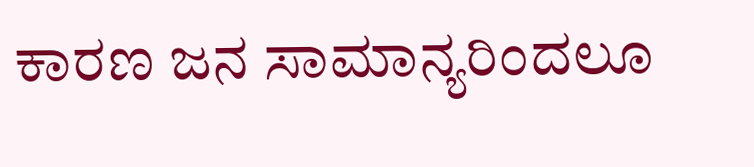ಕಾರಣ ಜನ ಸಾಮಾನ್ಯರಿಂದಲೂ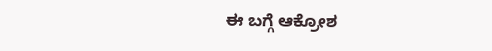ಈ ಬಗ್ಗೆ ಆಕ್ರೋಶ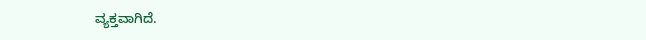ವ್ಯಕ್ತವಾಗಿದೆ.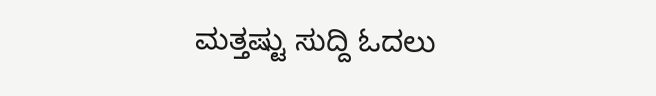ಮತ್ತಷ್ಟು ಸುದ್ದಿ ಓದಲು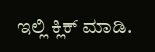ಇಲ್ಲಿ ಕ್ಲಿಕ್ ಮಾಡಿ.